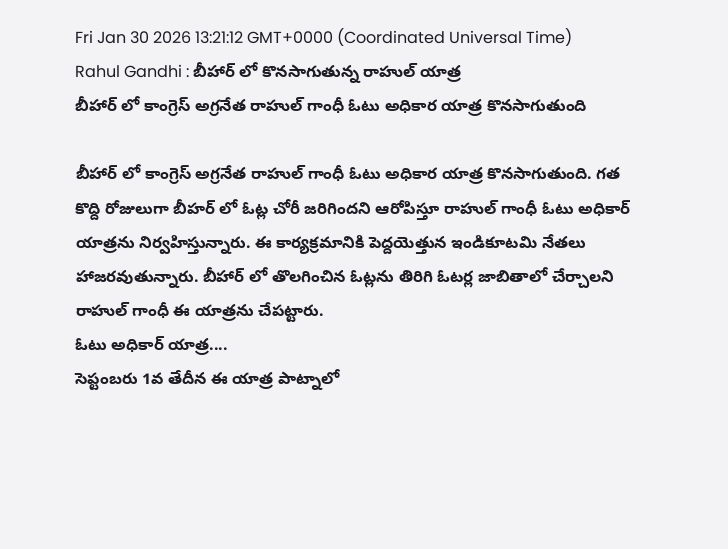Fri Jan 30 2026 13:21:12 GMT+0000 (Coordinated Universal Time)
Rahul Gandhi : బీహార్ లో కొనసాగుతున్న రాహుల్ యాత్ర
బీహార్ లో కాంగ్రెస్ అగ్రనేత రాహుల్ గాంధీ ఓటు అధికార యాత్ర కొనసాగుతుంది

బీహార్ లో కాంగ్రెస్ అగ్రనేత రాహుల్ గాంధీ ఓటు అధికార యాత్ర కొనసాగుతుంది. గత కొద్ది రోజులుగా బీహర్ లో ఓట్ల చోరీ జరిగిందని ఆరోపిస్తూ రాహుల్ గాంధీ ఓటు అధికార్ యాత్రను నిర్వహిస్తున్నారు. ఈ కార్యక్రమానికి పెద్దయెత్తున ఇండికూటమి నేతలు హాజరవుతున్నారు. బీహార్ లో తొలగించిన ఓట్లను తిరిగి ఓటర్ల జాబితాలో చేర్చాలని రాహుల్ గాంధీ ఈ యాత్రను చేపట్టారు.
ఓటు అధికార్ యాత్ర....
సెప్టంబరు 1వ తేదీన ఈ యాత్ర పాట్నాలో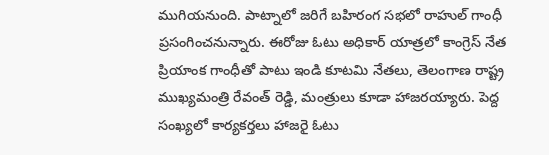ముగియనుంది. పాట్నాలో జరిగే బహిరంగ సభలో రాహుల్ గాంధీ ప్రసంగించనున్నారు. ఈరోజు ఓటు అధికార్ యాత్రలో కాంగ్రెస్ నేత ప్రియాంక గాంధీతో పాటు ఇండి కూటమి నేతలు, తెలంగాణ రాష్ట్ర ముఖ్యమంత్రి రేవంత్ రెడ్డి, మంత్రులు కూడా హాజరయ్యారు. పెద్ద సంఖ్యలో కార్యకర్తలు హాజరై ఓటు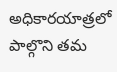అధికారయాత్రలో పాల్గొని తమ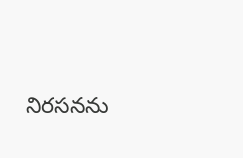నిరసనను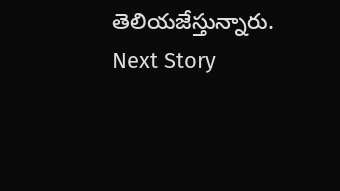తెలియజేస్తున్నారు.
Next Story